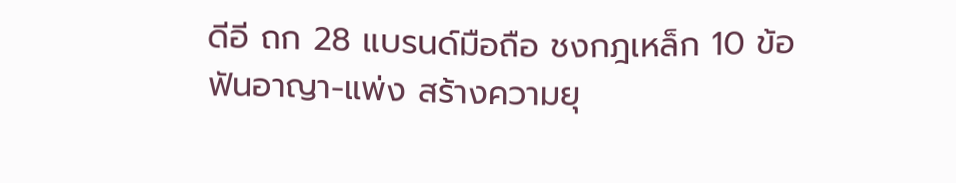ดีอี ถก 28 แบรนด์มือถือ ชงกฎเหล็ก 10 ข้อ ฟันอาญา-แพ่ง สร้างความยุ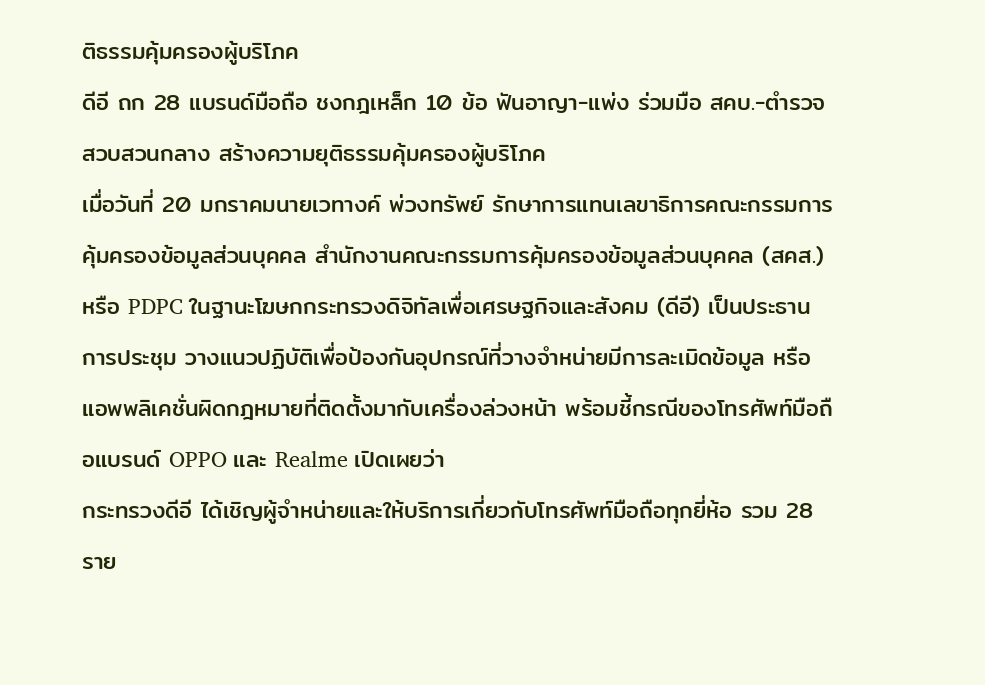ติธรรมคุ้มครองผู้บริโภค
ดีอี ถก 28 แบรนด์มือถือ ชงกฎเหล็ก 10 ข้อ ฟันอาญา-แพ่ง ร่วมมือ สคบ.-ตำรวจสวบสวนกลาง สร้างความยุติธรรมคุ้มครองผู้บริโภค
เมื่อวันที่ 20 มกราคมนายเวทางค์ พ่วงทรัพย์ รักษาการแทนเลขาธิการคณะกรรมการคุ้มครองข้อมูลส่วนบุคคล สำนักงานคณะกรรมการคุ้มครองข้อมูลส่วนบุคคล (สคส.) หรือ PDPC ในฐานะโฆษกกระทรวงดิจิทัลเพื่อเศรษฐกิจและสังคม (ดีอี) เป็นประธานการประชุม วางแนวปฏิบัติเพื่อป้องกันอุปกรณ์ที่วางจำหน่ายมีการละเมิดข้อมูล หรือแอพพลิเคชั่นผิดกฎหมายที่ติดตั้งมากับเครื่องล่วงหน้า พร้อมชี้กรณีของโทรศัพท์มือถือแบรนด์ OPPO และ Realme เปิดเผยว่า
กระทรวงดีอี ได้เชิญผู้จำหน่ายและให้บริการเกี่ยวกับโทรศัพท์มือถือทุกยี่ห้อ รวม 28 ราย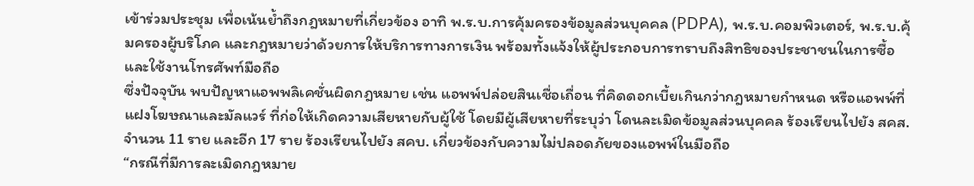เข้าร่วมประชุม เพื่อเน้นย้ำถึงกฎหมายที่เกี่ยวข้อง อาทิ พ.ร.บ.การคุ้มครองข้อมูลส่วนบุคคล (PDPA), พ.ร.บ.คอมพิวเตอร์, พ.ร.บ.คุ้มครองผู้บริโภค และกฎหมายว่าด้วยการให้บริการทางการเงิน พร้อมทั้งแจ้งให้ผู้ประกอบการทราบถึงสิทธิของประชาชนในการซื้อและใช้งานโทรศัพท์มือถือ
ซึ่งปัจจุบัน พบปัญหาแอพพลิเคชั่นผิดกฎหมาย เช่น แอพพ์ปล่อยสินเชื่อเถื่อน ที่คิดดอกเบี้ยเกินกว่ากฎหมายกำหนด หรือแอพพ์ที่แฝงโฆษณาและมัลแวร์ ที่ก่อให้เกิดความเสียหายกับผู้ใช้ โดยมีผู้เสียหายที่ระบุว่า โดนละเมิดข้อมูลส่วนบุคคล ร้องเรียนไปยัง สคส.จำนวน 11 ราย และอีก 17 ราย ร้องเรียนไปยัง สคบ. เกี่ยวข้องกับความไม่ปลอดภัยของแอพพ์ในมือถือ
“กรณีที่มีการละเมิดกฎหมาย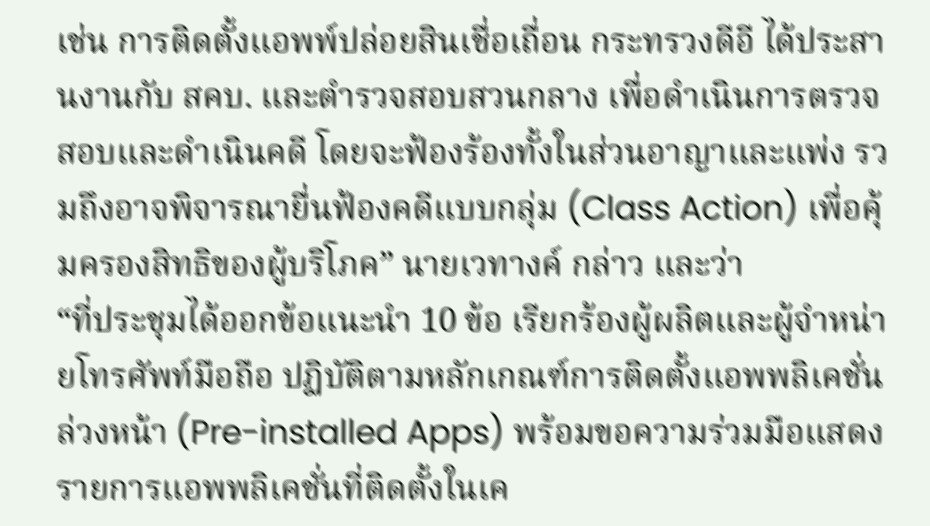เช่น การติดตั้งแอพพ์ปล่อยสินเชื่อเถื่อน กระทรวงดีอี ได้ประสานงานกับ สคบ. และตำรวจสอบสวนกลาง เพื่อดำเนินการตรวจสอบและดำเนินคดี โดยจะฟ้องร้องทั้งในส่วนอาญาและแพ่ง รวมถึงอาจพิจารณายื่นฟ้องคดีแบบกลุ่ม (Class Action) เพื่อคุ้มครองสิทธิของผู้บริโภค” นายเวทางค์ กล่าว และว่า
“ที่ประชุมได้ออกข้อแนะนำ 10 ข้อ เรียกร้องผู้ผลิตและผู้จำหน่ายโทรศัพท์มือถือ ปฏิบัติตามหลักเกณฑ์การติดตั้งแอพพลิเคชั่นล่วงหน้า (Pre-installed Apps) พร้อมขอความร่วมมือแสดงรายการแอพพลิเคชั่นที่ติดตั้งในเค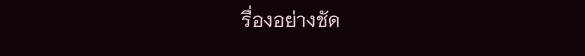รื่องอย่างชัด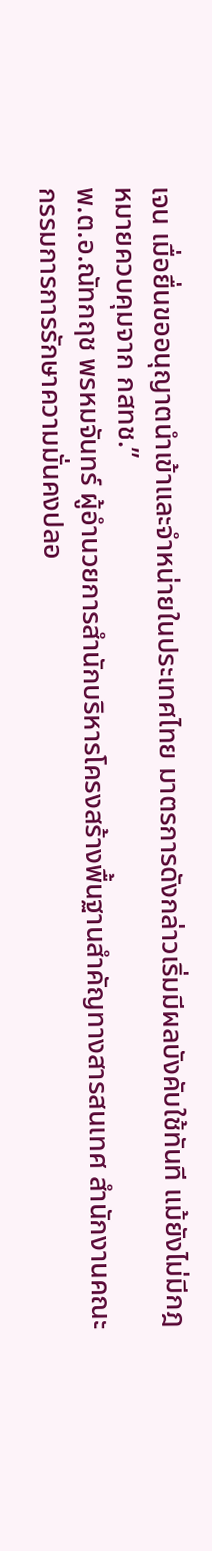เจน เมื่อยื่นขออนุญาตนำเข้าและจำหน่ายในประเทศไทย มาตรการดังกล่าวเริ่มมีผลบังคับใช้ทันที แม้ยังไม่มีกฎหมายควบคุมจาก กสทช.”
พ.ต.อ.ณัทกฤช พรหมจันทร์ ผู้อำนวยการสำนักบริหารโครงสร้างพื้นฐานสำคัญทางสารสนเทศ สำนักงานคณะกรรมการการรักษาความมั่นคงปลอ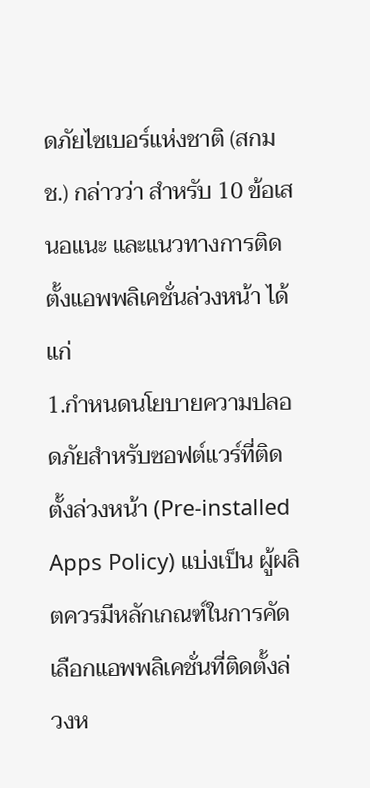ดภัยไซเบอร์แห่งชาติ (สกมช.) กล่าวว่า สำหรับ 10 ข้อเสนอแนะ และแนวทางการติดตั้งแอพพลิเคชั่นล่วงหน้า ได้แก่
1.กำหนดนโยบายความปลอดภัยสำหรับซอฟต์แวร์ที่ติดตั้งล่วงหน้า (Pre-installed Apps Policy) แบ่งเป็น ผู้ผลิตควรมีหลักเกณฑ์ในการคัดเลือกแอพพลิเคชั่นที่ติดตั้งล่วงห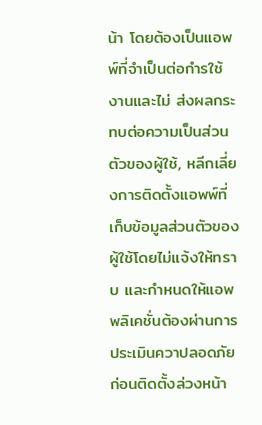น้า โดยต้องเป็นแอพพ์ที่จำเป็นต่อกำรใช้งานและไม่ ส่งผลกระทบต่อความเป็นส่วนตัวของผู้ใช้, หลีกเลี่ยงการติดตั้งแอพพ์ที่เก็บข้อมูลส่วนตัวของผู้ใช้โดยไม่แจ้งให้ทราบ และกำหนดให้แอพพลิเคชั่นต้องผ่านการประเมินควาปลอดภัยก่อนติดตั้งล่วงหน้า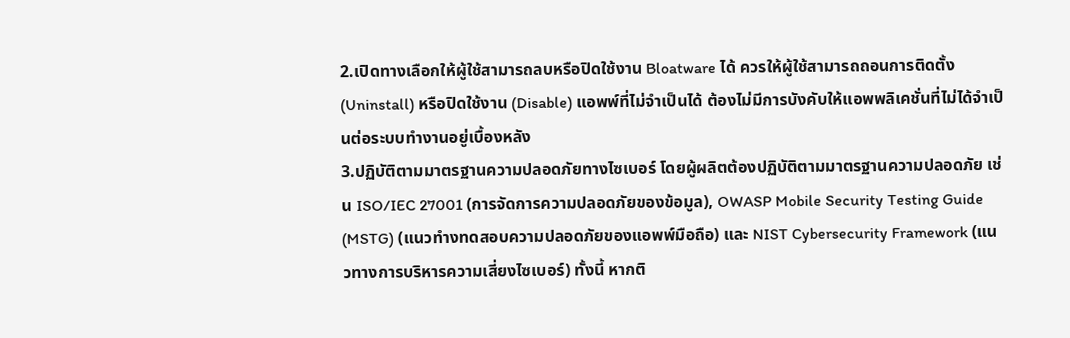2.เปิดทางเลือกให้ผู้ใช้สามารถลบหรือปิดใช้งาน Bloatware ได้ ควรให้ผู้ใช้สามารถถอนการติดตั้ง (Uninstall) หรือปิดใช้งาน (Disable) แอพพ์ที่ไม่จำเป็นได้ ต้องไม่มีการบังคับให้แอพพลิเคชั่นที่ไม่ได้จำเป็นต่อระบบทำงานอยู่เบื้องหลัง
3.ปฏิบัติตามมาตรฐานความปลอดภัยทางไซเบอร์ โดยผู้ผลิตต้องปฏิบัติตามมาตรฐานความปลอดภัย เช่น ISO/IEC 27001 (การจัดการความปลอดภัยของข้อมูล), OWASP Mobile Security Testing Guide (MSTG) (แนวทำงทดสอบความปลอดภัยของแอพพ์มือถือ) และ NIST Cybersecurity Framework (แนวทางการบริหารความเสี่ยงไซเบอร์) ทั้งนี้ หากติ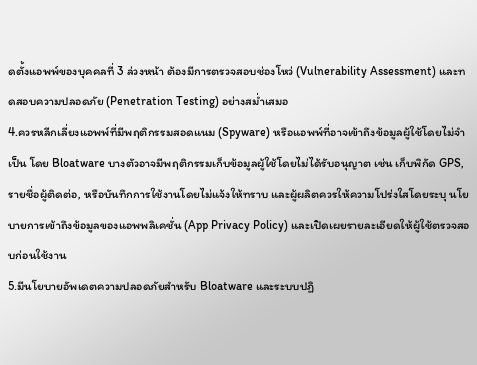ดตั้งแอพพ์ของบุคคลที่ 3 ล่วงหน้า ต้องมีการตรวจสอบช่องโหว่ (Vulnerability Assessment) และทดสอบความปลอดภัย (Penetration Testing) อย่างสม่ำเสมอ
4.ควรหลีกเลี่ยงแอพพ์ที่มีพฤติกรรมสอดแนม (Spyware) หรือแอพพ์ที่อาจเข้าถึงข้อมูลผู้ใช้โดยไม่จำเป็น โดย Bloatware บางตัวอาจมีพฤติกรรมเก็บข้อมูลผู้ใช้โดยไม่ได้รับอนุญาต เช่น เก็บพิกัด GPS, รายชื่อผู้ติดต่อ, หรือบันทึกการใช้งานโดยไม่แจ้งให้ทราบ และผู้ผลิตควรให้ความโปร่งใสโดยระบุ นโยบายการเข้าถึงข้อมูลของแอพพลิเคชั่น (App Privacy Policy) และเปิดเผยรายละเอียดให้ผู้ใช้ตรวจสอบก่อนใช้งาน
5.มีนโยบายอัพเดตความปลอดภัยสำหรับ Bloatware และระบบปฏิ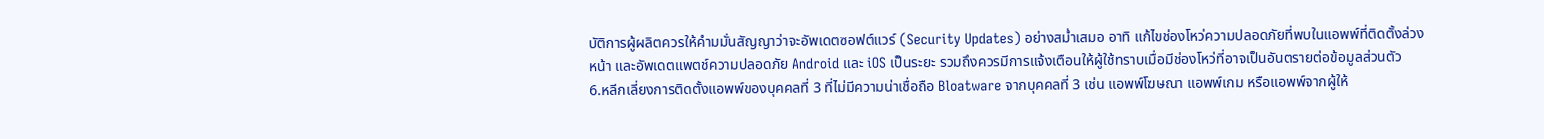บัติการผู้ผลิตควรให้คำมมั่นสัญญาว่าจะอัพเดตซอฟต์แวร์ (Security Updates) อย่างสม่ำเสมอ อาทิ แก้ไขช่องโหว่ความปลอดภัยที่พบในแอพพ์ที่ติดตั้งล่วงหน้า และอัพเดตแพตช์ความปลอดภัย Android และ iOS เป็นระยะ รวมถึงควรมีการแจ้งเตือนให้ผู้ใช้ทราบเมื่อมีช่องโหว่ที่อาจเป็นอันตรายต่อข้อมูลส่วนตัว
6.หลีกเลี่ยงการติดตั้งแอพพ์ของบุคคลที่ 3 ที่ไม่มีความน่าเชื่อถือ Bloatware จากบุคคลที่ 3 เช่น แอพพ์โฆษณา แอพพ์เกม หรือแอพพ์จากผู้ให้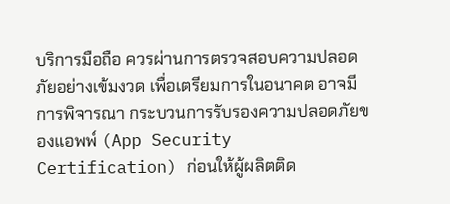บริการมือถือ ควรผ่านการตรวจสอบความปลอดภัยอย่างเข้มงวด เพื่อเตรียมการในอนาคต อาจมีการพิจารณา กระบวนการรับรองความปลอดภัยของแอพพ์ (App Security Certification) ก่อนให้ผู้ผลิตติด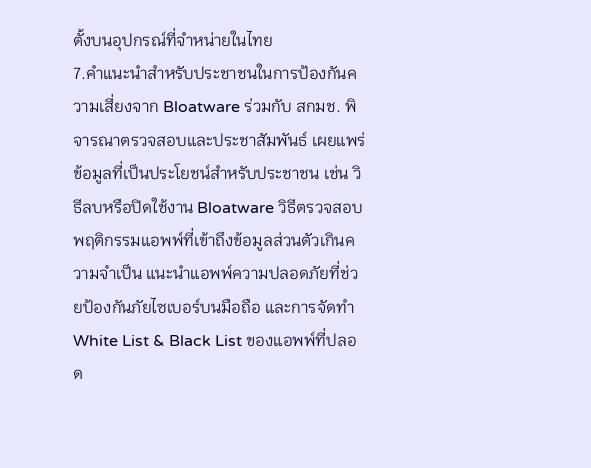ตั้งบนอุปกรณ์ที่จำหน่ายในไทย
7.คำแนะนำสำหรับประชาชนในการป้องกันความเสี่ยงจาก Bloatware ร่วมกับ สกมช. พิจารณาตรวจสอบและประชาสัมพันธ์ เผยแพร่ข้อมูลที่เป็นประโยชน์สำหรับประชาชน เช่น วิธีลบหรือปิดใช้งาน Bloatware วิธีตรวจสอบพฤติกรรมแอพพ์ที่เข้าถึงข้อมูลส่วนตัวเกินความจำเป็น แนะนำแอพพ์ความปลอดภัยที่ช่วยป้องกันภัยไซเบอร์บนมือถือ และการจัดทำ White List & Black List ของแอพพ์ที่ปลอด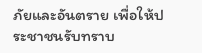ภัยและอันตราย เพื่อให้ประชาชนรับทราบ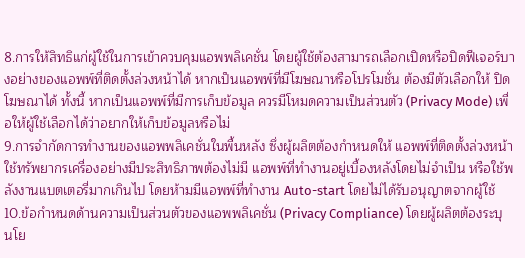8.การให้สิทธิแก่ผู้ใช้ในการเข้าควบคุมแอพพลิเคชั่น โดยผู้ใช้ต้องสามารถเลือกเปิดหรือปิดฟีเจอร์บางอย่างของแอพพ์ที่ติดตั้งล่วงหน้าได้ หากเป็นแอพพ์ที่มีโฆษณาหรือโปรโมชั่น ต้องมีตัวเลือกให้ ปิดโฆษณาได้ ทั้งนี้ หากเป็นแอพพ์ที่มีการเก็บข้อมูล ควรมีโหมดความเป็นส่วนตัว (Privacy Mode) เพื่อให้ผู้ใช้เลือกได้ว่าอยากให้เก็บข้อมูลหรือไม่
9.การจำกัดการทำงานของแอพพลิเคชั่นในพื้นหลัง ซึ่งผู้ผลิตต้องกำหนดให้ แอพพ์ที่ติดตั้งล่วงหน้าใช้ทรัพยากรเครื่องอย่างมีประสิทธิภาพต้องไม่มี แอพพ์ที่ทำงานอยู่เบื้องหลังโดยไม่จำเป็น หรือใช้พลังงานแบตเตอรี่มากเกินไป โดยห้ามมีแอพพ์ที่ทำงาน Auto-start โดยไม่ได้รับอนุญาตจากผู้ใช้
10.ข้อกำหนดด้านความเป็นส่วนตัวของแอพพลิเคชั่น (Privacy Compliance) โดยผู้ผลิตต้องระบุ นโย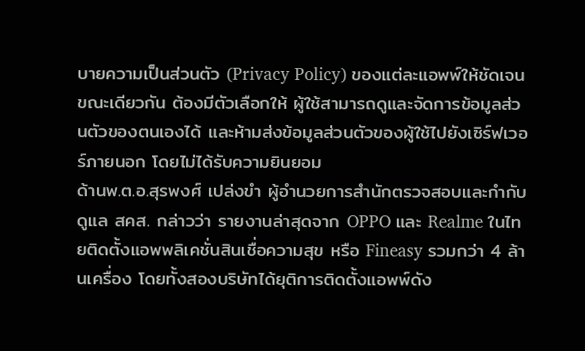บายความเป็นส่วนตัว (Privacy Policy) ของแต่ละแอพพ์ให้ชัดเจน ขณะเดียวกัน ต้องมีตัวเลือกให้ ผู้ใช้สามารถดูและจัดการข้อมูลส่วนตัวของตนเองได้ และห้ามส่งข้อมูลส่วนตัวของผู้ใช้ไปยังเซิร์ฟเวอร์ภายนอก โดยไม่ได้รับความยินยอม
ด้านพ.ต.อ.สุรพงศ์ เปล่งขำ ผู้อำนวยการสำนักตรวจสอบและกำกับดูแล สคส. กล่าวว่า รายงานล่าสุดจาก OPPO และ Realme ในไทยติดตั้งแอพพลิเคชั่นสินเชื่อความสุข หรือ Fineasy รวมกว่า 4 ล้านเครื่อง โดยทั้งสองบริษัทได้ยุติการติดตั้งแอพพ์ดัง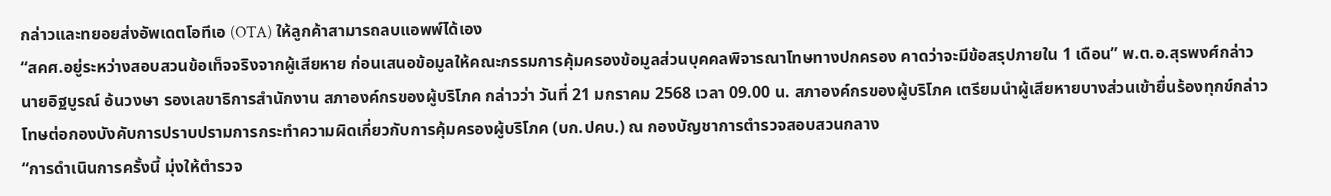กล่าวและทยอยส่งอัพเดตโอทีเอ (OTA) ให้ลูกค้าสามารถลบแอพพ์ได้เอง
“สคศ.อยู่ระหว่างสอบสวนข้อเท็จจริงจากผู้เสียหาย ก่อนเสนอข้อมูลให้คณะกรรมการคุ้มครองข้อมูลส่วนบุคคลพิจารณาโทษทางปกครอง คาดว่าจะมีข้อสรุปภายใน 1 เดือน” พ.ต.อ.สุรพงศ์กล่าว
นายอิฐบูรณ์ อ้นวงษา รองเลขาธิการสำนักงาน สภาองค์กรของผู้บริโภค กล่าวว่า วันที่ 21 มกราคม 2568 เวลา 09.00 น. สภาองค์กรของผู้บริโภค เตรียมนำผู้เสียหายบางส่วนเข้ายื่นร้องทุกข์กล่าวโทษต่อกองบังคับการปราบปรามการกระทำความผิดเกี่ยวกับการคุ้มครองผู้บริโภค (บก.ปคบ.) ณ กองบัญชาการตำรวจสอบสวนกลาง
“การดำเนินการครั้งนี้ มุ่งให้ตำรวจ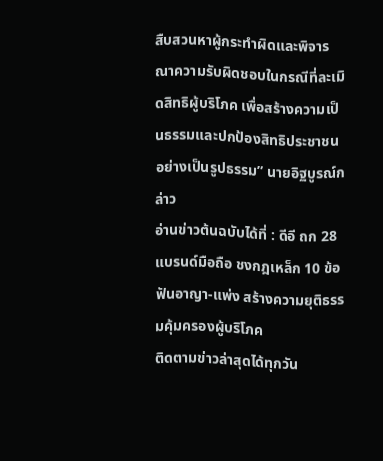สืบสวนหาผู้กระทำผิดและพิจารณาความรับผิดชอบในกรณีที่ละเมิดสิทธิผู้บริโภค เพื่อสร้างความเป็นธรรมและปกป้องสิทธิประชาชนอย่างเป็นรูปธรรม” นายอิฐบูรณ์กล่าว
อ่านข่าวต้นฉบับได้ที่ : ดีอี ถก 28 แบรนด์มือถือ ชงกฎเหล็ก 10 ข้อ ฟันอาญา-แพ่ง สร้างความยุติธรรมคุ้มครองผู้บริโภค
ติดตามข่าวล่าสุดได้ทุกวัน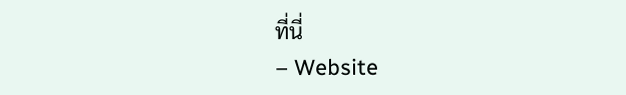ที่นี่
– Website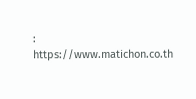: https://www.matichon.co.th